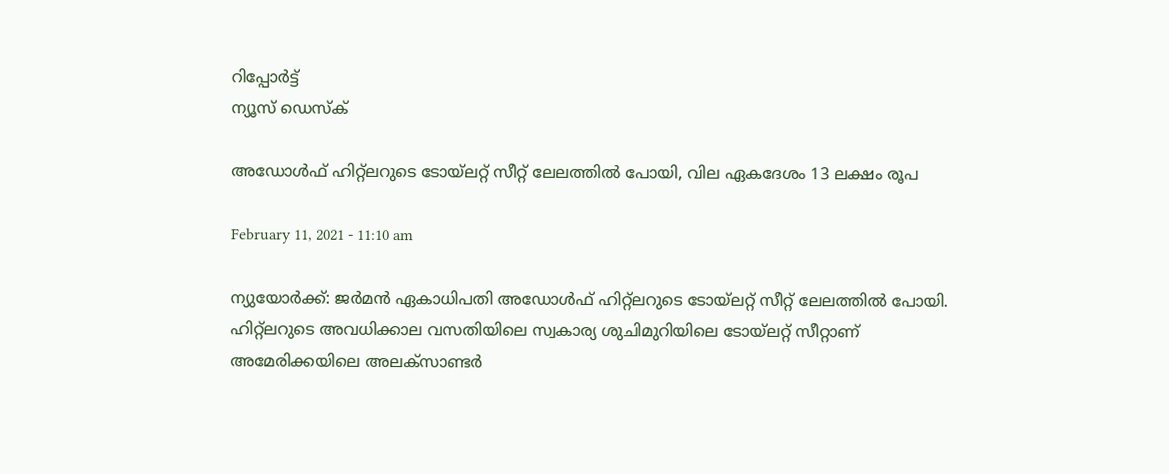റിപ്പോര്‍ട്ട്
ന്യൂസ് ഡെസ്ക്

അഡോള്‍ഫ്‌ ഹിറ്റ്‌ലറുടെ ടോയ്‌ലറ്റ്‌ സീറ്റ്‌ ലേലത്തില്‍ പോയി, വില ഏകദേശം 13 ലക്ഷം രൂപ

February 11, 2021 - 11:10 am

ന്യുയോർക്ക്: ജര്‍മന്‍ ഏകാധിപതി അഡോള്‍ഫ്‌ ഹിറ്റ്‌ലറുടെ ടോയ്‌ലറ്റ്‌ സീറ്റ്‌ ലേലത്തില്‍ പോയി. ഹിറ്റ്‌ലറുടെ അവധിക്കാല വസതിയിലെ സ്വകാര്യ ശുചിമുറിയിലെ ടോയ്‌ലറ്റ്‌ സീറ്റാണ്‌ അമേരിക്കയിലെ അലക്‌സാണ്ടര്‍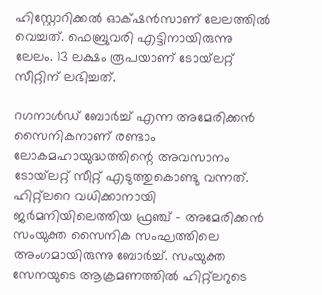ഹിസ്റ്റോറിക്കല്‍ ഓക്‌ഷന്‍സാണ്‌ ലേലത്തില്‍ വെച്ചത്‌. ഫെബ്രുവരി എട്ടിനായിരുന്നു ലേലം. 13 ലക്ഷം രൂപയാണ് ടോയ്‌ലറ്റ്‌ സീറ്റിന്‌ ലഭിച്ചത്‌.

റഗനാള്‍ഡ്‌ ബോര്‍ച്ച്‌ എന്ന അമേരിക്കന്‍ സൈനികനാണ്‌ രണ്ടാം ലോകമഹായുദ്ധത്തിന്റെ അവസാനം ടോയ്‌ലറ്റ്‌ സീറ്റ്‌ എടുത്തുകൊണ്ടു വന്നത്‌. ഹിറ്റ്‌ലറെ വധിക്കാനായി ജര്‍മനിയിലെത്തിയ ഫ്രഞ്ച്‌ – അമേരിക്കന്‍ സംയുക്ത സൈനിക സംഘത്തിലെ അംഗമായിരുന്നു ബോര്‍ച്ച്‌. സംയുക്ത സേനയുടെ ആക്രമണത്തില്‍ ഹിറ്റ്‌ലറുടെ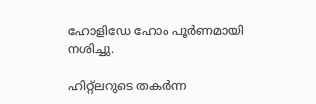ഹോളിഡേ ഹോം പൂര്‍ണമായി നശിച്ചു.

ഹിറ്റ്‌ലറുടെ തകര്‍ന്ന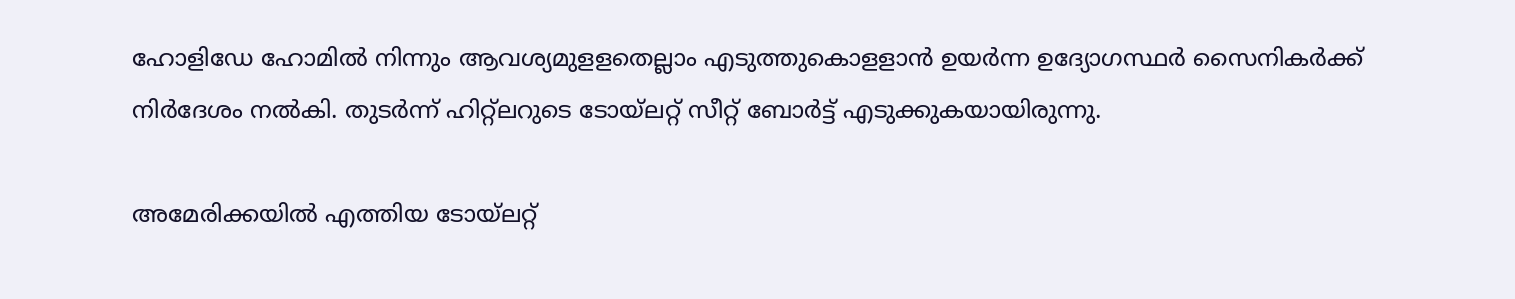ഹോളിഡേ ഹോമില്‍ നിന്നും ആവശ്യമുളളതെല്ലാം എടുത്തുകൊളളാന്‍ ഉയര്‍ന്ന ഉദ്യോഗസ്ഥര്‍ സൈനികര്‍ക്ക്‌ നിര്‍ദേശം നല്‍കി. തുടര്‍ന്ന്‌ ഹിറ്റ്‌ലറുടെ ടോയ്‌ലറ്റ്‌ സീറ്റ്‌ ബോര്‍ട്ട്‌ എടുക്കുകയായിരുന്നു.

അമേരിക്കയില്‍ എത്തിയ ടോയ്‌ലറ്റ്‌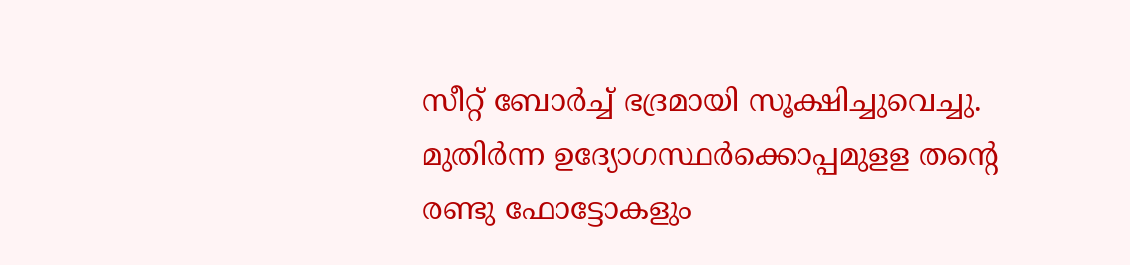സീറ്റ്‌ ബോര്‍ച്ച്‌ ഭദ്രമായി സൂക്ഷിച്ചുവെച്ചു. മുതിര്‍ന്ന ഉദ്യോഗസ്ഥര്‍ക്കൊപ്പമുളള തന്റെ രണ്ടു ഫോട്ടോകളും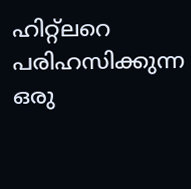ഹിറ്റ്‌ലറെ പരിഹസിക്കുന്ന ഒരു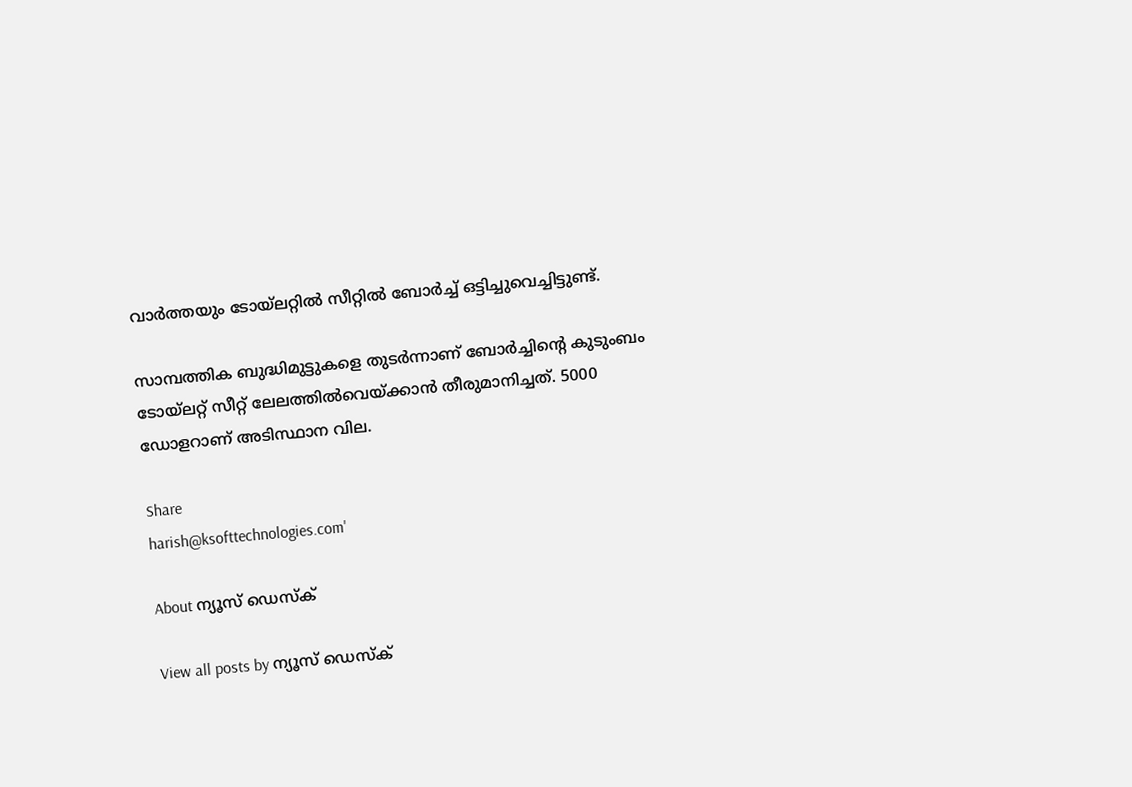വാര്‍ത്തയും ടോയ്‌ലറ്റില്‍ സീറ്റില്‍ ബോര്‍ച്ച്‌ ഒട്ടിച്ചുവെച്ചിട്ടുണ്ട്‌.

സാമ്പത്തിക ബുദ്ധിമുട്ടുകളെ തുടര്‍ന്നാണ്‌ ബോര്‍ച്ചിന്റെ കുടുംബം ടോയ്‌ലറ്റ്‌ സീറ്റ്‌ ലേലത്തില്‍വെയ്‌ക്കാന്‍ തീരുമാനിച്ചത്‌. 5000 ഡോളറാണ്‌ അടിസ്ഥാന വില.

Share
harish@ksofttechnologies.com'

About ന്യൂസ് ഡെസ്ക്

View all posts by ന്യൂസ് ഡെസ്ക്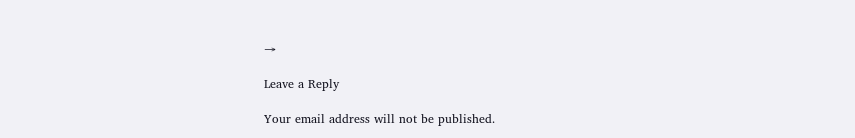→

Leave a Reply

Your email address will not be published.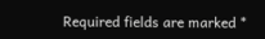Required fields are marked *